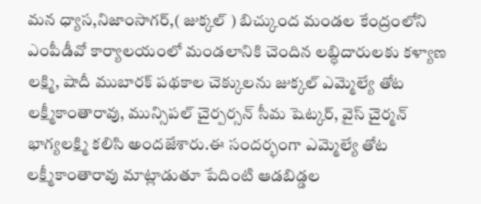మన ధ్యాస,నిజాంసాగర్,( జుక్కల్ ) బిచ్కుంద మండల కేంద్రంలోని ఎంపీడీవో కార్యాలయంలో మండలానికి చెందిన లబ్ధిదారులకు కళ్యాణ లక్ష్మి, షాదీ ముబారక్ పథకాల చెక్కులను జుక్కల్ ఎమ్మెల్యే తోట లక్ష్మీకాంతారావు, మున్సిపల్ చైర్పర్సన్ సీమ షెట్కర్, వైస్ చైర్మన్ భాగ్యలక్ష్మి కలిసి అందజేశారు.ఈ సందర్భంగా ఎమ్మెల్యే తోట లక్ష్మీకాంతారావు మాట్లాడుతూ పేదింటి ఆడబిడ్డల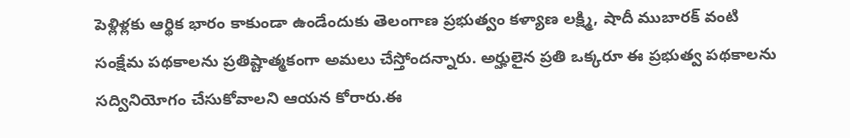పెళ్లిళ్లకు ఆర్థిక భారం కాకుండా ఉండేందుకు తెలంగాణ ప్రభుత్వం కళ్యాణ లక్ష్మి, షాదీ ముబారక్ వంటి సంక్షేమ పథకాలను ప్రతిష్టాత్మకంగా అమలు చేస్తోందన్నారు. అర్హులైన ప్రతి ఒక్కరూ ఈ ప్రభుత్వ పథకాలను సద్వినియోగం చేసుకోవాలని ఆయన కోరారు.ఈ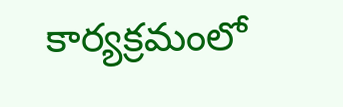కార్యక్రమంలో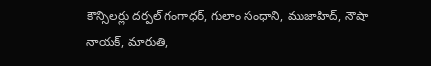కౌన్సిలర్లు దర్పల్ గంగాధర్, గులాం సంధాని, ముజాహిద్, నౌషా నాయక్, మారుతి,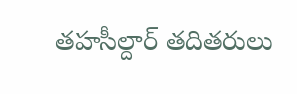తహసీల్దార్ తదితరులు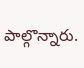పాల్గొన్నారు.